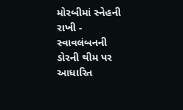મોરબીમાં સ્નેહની રાખી - સ્વાવલંબનની ડોરની થીમ પર આધારિત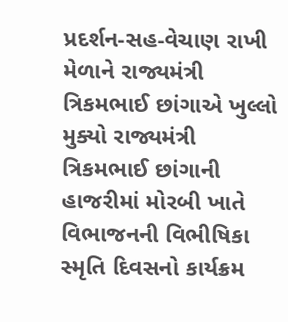પ્રદર્શન-સહ-વેચાણ રાખી મેળાને રાજ્યમંત્રી ત્રિકમભાઈ છાંગાએ ખુલ્લો મુક્યો રાજ્યમંત્રી ત્રિકમભાઈ છાંગાની હાજરીમાં મોરબી ખાતે વિભાજનની વિભીષિકા સ્મૃતિ દિવસનો કાર્યક્રમ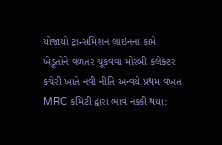યોજાયો ટ્રાન્સમિશન લાઇનના કામે ખેડૂતોને વળતર ચૂકવવા મોરબી કલેક્ટર કચેરી ખાતે નવી નીતિ અન્વયે પ્રથમ વખત MRC કમિટી દ્વારા ભાવ નક્કી થયા: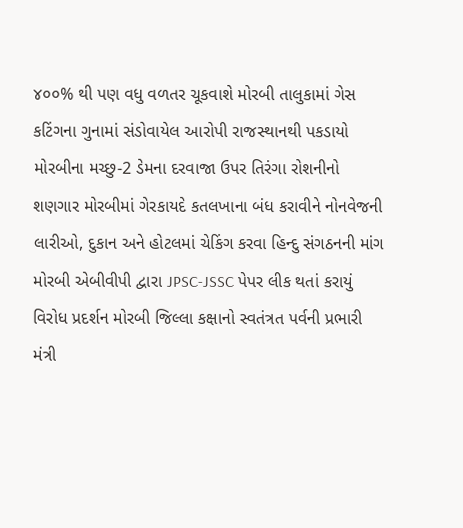૪૦૦% થી પણ વધુ વળતર ચૂકવાશે મોરબી તાલુકામાં ગેસ કટિંગના ગુનામાં સંડોવાયેલ આરોપી રાજસ્થાનથી પકડાયો મોરબીના મચ્છુ-2 ડેમના દરવાજા ઉપર તિરંગા રોશનીનો શણગાર મોરબીમાં ગેરકાયદે કતલખાના બંધ કરાવીને નોનવેજની લારીઓ, દુકાન અને હોટલમાં ચેકિંગ કરવા હિન્દુ સંગઠનની માંગ મોરબી એબીવીપી દ્વારા JPSC-JSSC પેપર લીક થતાં કરાયું વિરોધ પ્રદર્શન મોરબી જિલ્લા કક્ષાનો સ્વતંત્રત પર્વની પ્રભારી મંત્રી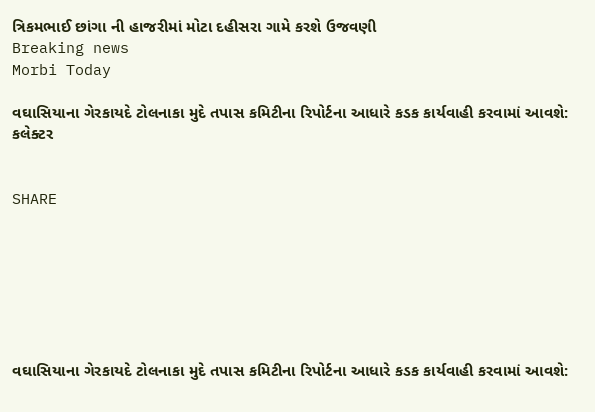ત્રિકમભાઈ છાંગા ની હાજરીમાં મોટા દહીસરા ગામે કરશે ઉજવણી
Breaking news
Morbi Today

વઘાસિયાના ગેરકાયદે ટોલનાકા મુદે તપાસ કમિટીના રિપોર્ટના આધારે કડક કાર્યવાહી કરવામાં આવશે: કલેક્ટર


SHARE







વઘાસિયાના ગેરકાયદે ટોલનાકા મુદે તપાસ કમિટીના રિપોર્ટના આધારે કડક કાર્યવાહી કરવામાં આવશે: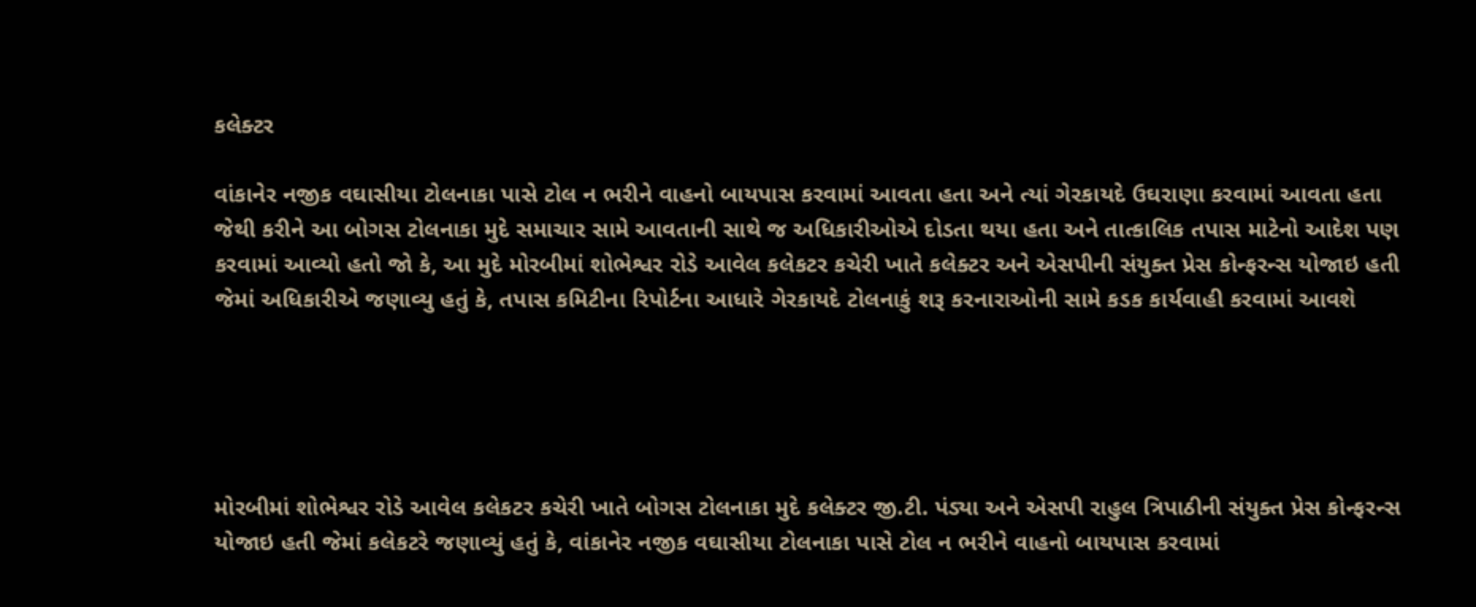કલેક્ટર

વાંકાનેર નજીક વઘાસીયા ટોલનાકા પાસે ટોલ ન ભરીને વાહનો બાયપાસ કરવામાં આવતા હતા અને ત્યાં ગેરકાયદે ઉઘરાણા કરવામાં આવતા હતા જેથી કરીને આ બોગસ ટોલનાકા મુદે સમાચાર સામે આવતાની સાથે જ અધિકારીઓએ દોડતા થયા હતા અને તાત્કાલિક તપાસ માટેનો આદેશ પણ કરવામાં આવ્યો હતો જો કે, આ મુદે મોરબીમાં શોભેશ્વર રોડે આવેલ કલેકટર કચેરી ખાતે કલેક્ટર અને એસપીની સંયુક્ત પ્રેસ કોન્ફરન્સ યોજાઇ હતી જેમાં અધિકારીએ જણાવ્યુ હતું કે, તપાસ કમિટીના રિપોર્ટના આધારે ગેરકાયદે ટોલનાકું શરૂ કરનારાઓની સામે કડક કાર્યવાહી કરવામાં આવશે





મોરબીમાં શોભેશ્વર રોડે આવેલ કલેકટર કચેરી ખાતે બોગસ ટોલનાકા મુદે કલેક્ટર જી.ટી. પંડ્યા અને એસપી રાહુલ ત્રિપાઠીની સંયુક્ત પ્રેસ કોન્ફરન્સ યોજાઇ હતી જેમાં કલેકટરે જણાવ્યું હતું કે, વાંકાનેર નજીક વઘાસીયા ટોલનાકા પાસે ટોલ ન ભરીને વાહનો બાયપાસ કરવામાં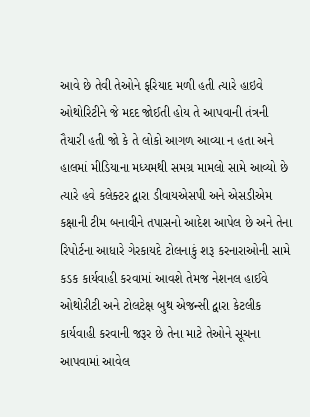આવે છે તેવી તેઓને ફરિયાદ મળી હતી ત્યારે હાઇવે ઓથોરિટીને જે મદદ જોઈતી હોય તે આપવાની તંત્રની તૈયારી હતી જો કે તે લોકો આગળ આવ્યા ન હતા અને હાલમાં મીડિયાના મધ્યમથી સમગ્ર મામલો સામે આવ્યો છે ત્યારે હવે કલેક્ટર દ્વારા ડીવાયએસપી અને એસડીએમ કક્ષાની ટીમ બનાવીને તપાસનો આદેશ આપેલ છે અને તેના રિપોર્ટના આધારે ગેરકાયદે ટોલનાકું શરૂ કરનારાઓની સામે કડક કાર્યવાહી કરવામાં આવશે તેમજ નેશનલ હાઈવે ઓથોરીટી અને ટોલટેક્ષ બુથ એજન્સી દ્વારા કેટલીક કાર્યવાહી કરવાની જરૂર છે તેના માટે તેઓને સૂચના આપવામાં આવેલ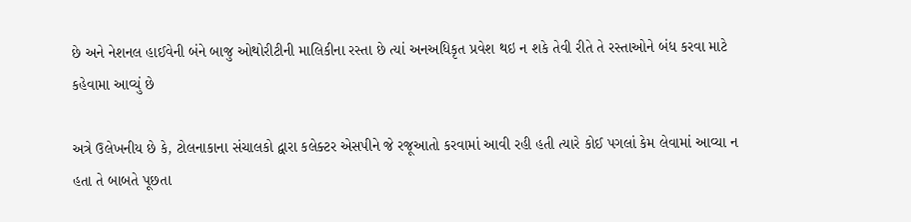છે અને નેશનલ હાઈવેની બંને બાજુ ઓથોરીટીની માલિકીના રસ્તા છે ત્યાં અનઅધિકૃત પ્રવેશ થઇ ન શકે તેવી રીતે તે રસ્તાઓને બંધ કરવા માટે કહેવામા આવ્યું છે

અત્રે ઉલેખનીય છે કે, ટોલનાકાના સંચાલકો દ્વારા કલેક્ટર એસપીને જે રજૂઆતો કરવામાં આવી રહી હતી ત્યારે કોઈ પગલાં કેમ લેવામાં આવ્યા ન હતા તે બાબતે પૂછતા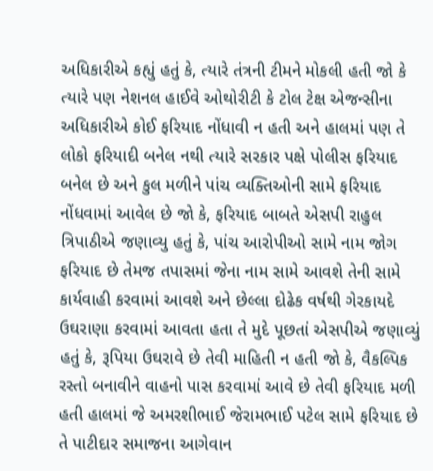અધિકારીએ કહ્યું હતું કે, ત્યારે તંત્રની ટીમને મોકલી હતી જો કે ત્યારે પણ નેશનલ હાઈવે ઓથોરીટી કે ટોલ ટેક્ષ એજન્સીના અધિકારીએ કોઈ ફરિયાદ નોંધાવી ન હતી અને હાલમાં પણ તે લોકો ફરિયાદી બનેલ નથી ત્યારે સરકાર પક્ષે પોલીસ ફરિયાદ બનેલ છે અને કુલ મળીને પાંચ વ્યક્તિઓની સામે ફરિયાદ નોંધવામાં આવેલ છે જો કે, ફરિયાદ બાબતે એસપી રાહુલ ત્રિપાઠીએ જણાવ્યુ હતું કે, પાંચ આરોપીઓ સામે નામ જોગ ફરિયાદ છે તેમજ તપાસમાં જેના નામ સામે આવશે તેની સામે કાર્યવાહી કરવામાં આવશે અને છેલ્લા દોઢેક વર્ષથી ગેરકાયદે ઉઘરાણા કરવામાં આવતા હતા તે મુદે પૂછતાં એસપીએ જણાવ્યું હતું કે, રૂપિયા ઉઘરાવે છે તેવી માહિતી ન હતી જો કે, વૈકલ્પિક રસ્તો બનાવીને વાહનો પાસ કરવામાં આવે છે તેવી ફરિયાદ મળી હતી હાલમાં જે અમરશીભાઈ જેરામભાઈ પટેલ સામે ફરિયાદ છે તે પાટીદાર સમાજના આગેવાન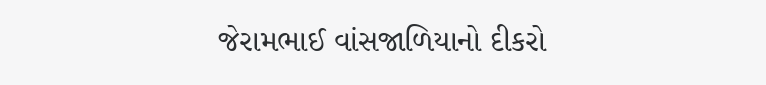જેરામભાઈ વાંસજાળિયાનો દીકરો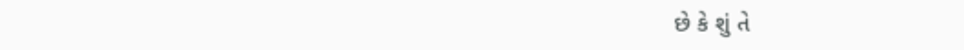છે કે શું તે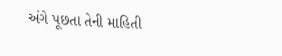અંગે પૂછતા તેની માહિતી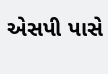એસપી પાસે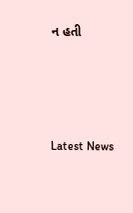ન હતી






Latest News